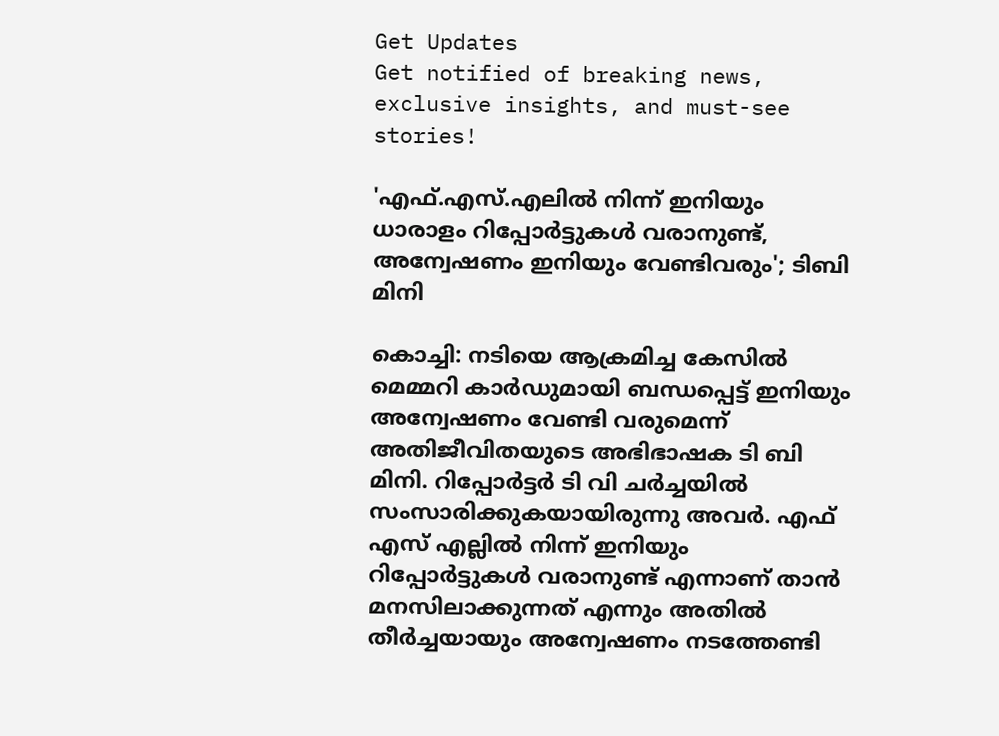Get Updates
Get notified of breaking news, exclusive insights, and must-see stories!

'എഫ്.എസ്.എലില്‍ നിന്ന് ഇനിയും ധാരാളം റിപ്പോര്‍ട്ടുകള്‍ വരാനുണ്ട്, അന്വേഷണം ഇനിയും വേണ്ടിവരും'; ടിബി മിനി

കൊച്ചി: നടിയെ ആക്രമിച്ച കേസില്‍ മെമ്മറി കാര്‍ഡുമായി ബന്ധപ്പെട്ട് ഇനിയും അന്വേഷണം വേണ്ടി വരുമെന്ന് അതിജീവിതയുടെ അഭിഭാഷക ടി ബി മിനി. റിപ്പോര്‍ട്ടര്‍ ടി വി ചര്‍ച്ചയില്‍ സംസാരിക്കുകയായിരുന്നു അവര്‍. എഫ് എസ് എല്ലില്‍ നിന്ന് ഇനിയും റിപ്പോര്‍ട്ടുകള്‍ വരാനുണ്ട് എന്നാണ് താന്‍ മനസിലാക്കുന്നത് എന്നും അതില്‍ തീര്‍ച്ചയായും അന്വേഷണം നടത്തേണ്ടി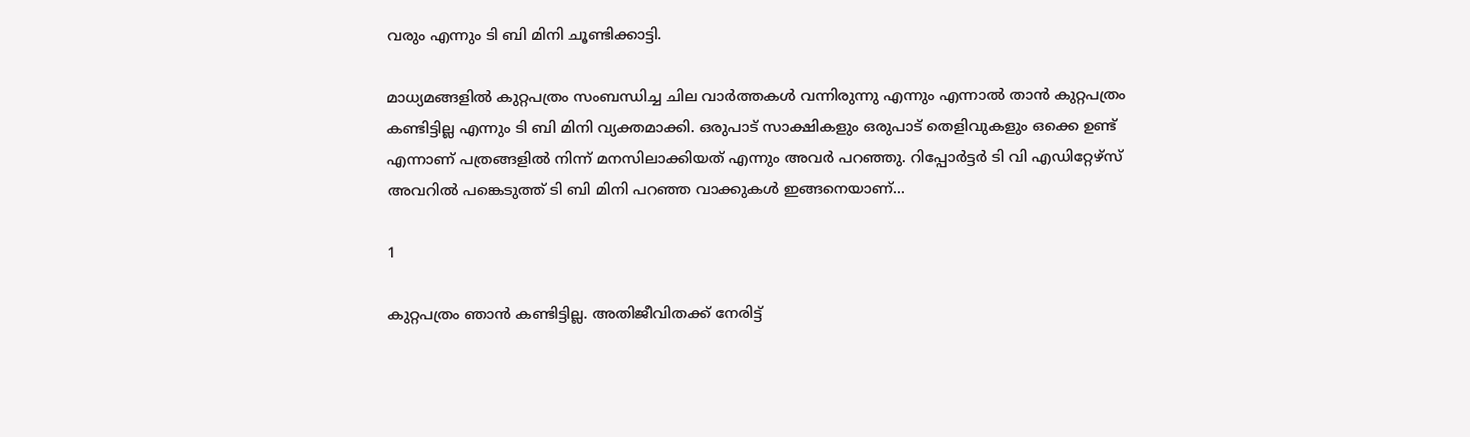വരും എന്നും ടി ബി മിനി ചൂണ്ടിക്കാട്ടി.

മാധ്യമങ്ങളില്‍ കുറ്റപത്രം സംബന്ധിച്ച ചില വാര്‍ത്തകള്‍ വന്നിരുന്നു എന്നും എന്നാല്‍ താന്‍ കുറ്റപത്രം കണ്ടിട്ടില്ല എന്നും ടി ബി മിനി വ്യക്തമാക്കി. ഒരുപാട് സാക്ഷികളും ഒരുപാട് തെളിവുകളും ഒക്കെ ഉണ്ട് എന്നാണ് പത്രങ്ങളില്‍ നിന്ന് മനസിലാക്കിയത് എന്നും അവര്‍ പറഞ്ഞു. റിപ്പോര്‍ട്ടര്‍ ടി വി എഡിറ്റേഴ്‌സ് അവറില്‍ പങ്കെടുത്ത് ടി ബി മിനി പറഞ്ഞ വാക്കുകള്‍ ഇങ്ങനെയാണ്...

1

കുറ്റപത്രം ഞാന്‍ കണ്ടിട്ടില്ല. അതിജീവിതക്ക് നേരിട്ട്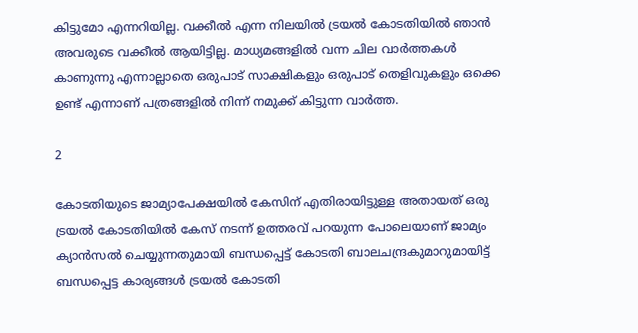കിട്ടുമോ എന്നറിയില്ല. വക്കീല്‍ എന്ന നിലയില്‍ ട്രയല്‍ കോടതിയില്‍ ഞാന്‍ അവരുടെ വക്കീല്‍ ആയിട്ടില്ല. മാധ്യമങ്ങളില്‍ വന്ന ചില വാര്‍ത്തകള്‍ കാണുന്നു എന്നാല്ലാതെ ഒരുപാട് സാക്ഷികളും ഒരുപാട് തെളിവുകളും ഒക്കെ ഉണ്ട് എന്നാണ് പത്രങ്ങളില്‍ നിന്ന് നമുക്ക് കിട്ടുന്ന വാര്‍ത്ത.

2

കോടതിയുടെ ജാമ്യാപേക്ഷയില്‍ കേസിന് എതിരായിട്ടുള്ള അതായത് ഒരു ട്രയല്‍ കോടതിയില്‍ കേസ് നടന്ന് ഉത്തരവ് പറയുന്ന പോലെയാണ് ജാമ്യം ക്യാന്‍സല്‍ ചെയ്യുന്നതുമായി ബന്ധപ്പെട്ട് കോടതി ബാലചന്ദ്രകുമാറുമായിട്ട് ബന്ധപ്പെട്ട കാര്യങ്ങള്‍ ട്രയല്‍ കോടതി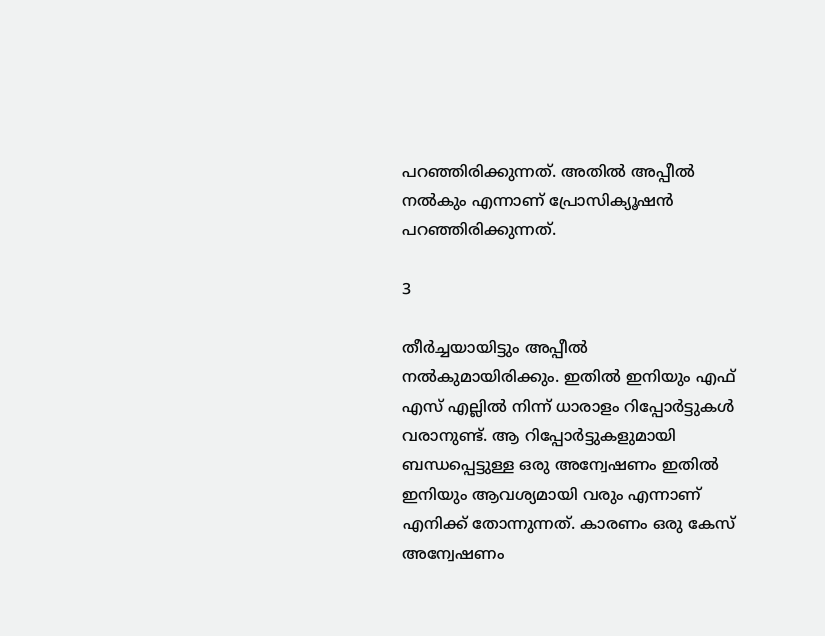പറഞ്ഞിരിക്കുന്നത്. അതില്‍ അപ്പീല്‍ നല്‍കും എന്നാണ് പ്രോസിക്യൂഷന്‍ പറഞ്ഞിരിക്കുന്നത്.

3

തീര്‍ച്ചയായിട്ടും അപ്പീല്‍ നല്‍കുമായിരിക്കും. ഇതില്‍ ഇനിയും എഫ് എസ് എല്ലില്‍ നിന്ന് ധാരാളം റിപ്പോര്‍ട്ടുകള്‍ വരാനുണ്ട്. ആ റിപ്പോര്‍ട്ടുകളുമായി ബന്ധപ്പെട്ടുള്ള ഒരു അന്വേഷണം ഇതില്‍ ഇനിയും ആവശ്യമായി വരും എന്നാണ് എനിക്ക് തോന്നുന്നത്. കാരണം ഒരു കേസ് അന്വേഷണം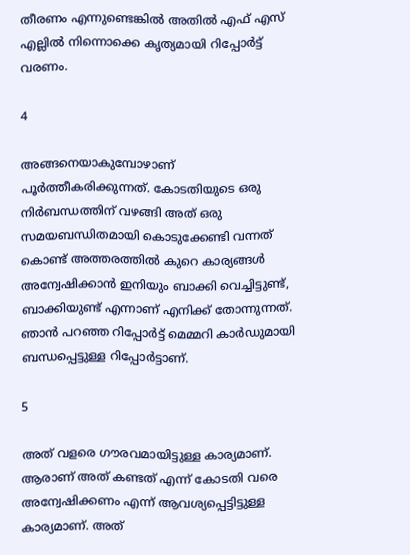തീരണം എന്നുണ്ടെങ്കില്‍ അതില്‍ എഫ് എസ് എല്ലില്‍ നിന്നൊക്കെ കൃത്യമായി റിപ്പോര്‍ട്ട് വരണം.

4

അങ്ങനെയാകുമ്പോഴാണ് പൂര്‍ത്തീകരിക്കുന്നത്. കോടതിയുടെ ഒരു നിര്‍ബന്ധത്തിന് വഴങ്ങി അത് ഒരു സമയബന്ധിതമായി കൊടുക്കേണ്ടി വന്നത് കൊണ്ട് അത്തരത്തില്‍ കുറെ കാര്യങ്ങള്‍ അന്വേഷിക്കാന്‍ ഇനിയും ബാക്കി വെച്ചിട്ടുണ്ട്, ബാക്കിയുണ്ട് എന്നാണ് എനിക്ക് തോന്നുന്നത്. ഞാന്‍ പറഞ്ഞ റിപ്പോര്‍ട്ട് മെമ്മറി കാര്‍ഡുമായി ബന്ധപ്പെട്ടുള്ള റിപ്പോര്‍ട്ടാണ്.

5

അത് വളരെ ഗൗരവമായിട്ടുള്ള കാര്യമാണ്. ആരാണ് അത് കണ്ടത് എന്ന് കോടതി വരെ അന്വേഷിക്കണം എന്ന് ആവശ്യപ്പെട്ടിട്ടുള്ള കാര്യമാണ്. അത്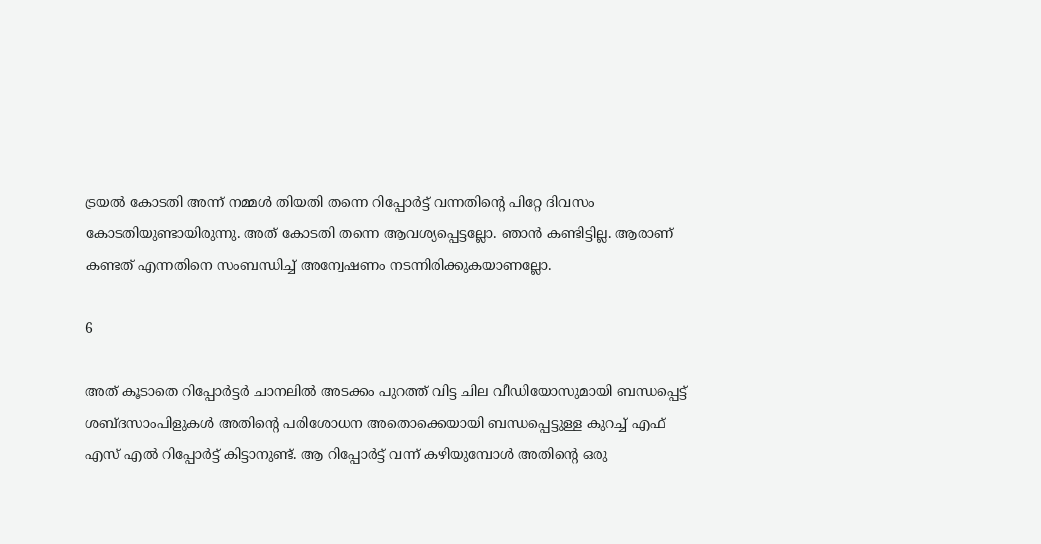ട്രയല്‍ കോടതി അന്ന് നമ്മള്‍ തിയതി തന്നെ റിപ്പോര്‍ട്ട് വന്നതിന്റെ പിറ്റേ ദിവസം കോടതിയുണ്ടായിരുന്നു. അത് കോടതി തന്നെ ആവശ്യപ്പെട്ടല്ലോ. ഞാന്‍ കണ്ടിട്ടില്ല. ആരാണ് കണ്ടത് എന്നതിനെ സംബന്ധിച്ച് അന്വേഷണം നടന്നിരിക്കുകയാണല്ലോ.

6

അത് കൂടാതെ റിപ്പോര്‍ട്ടര്‍ ചാനലില്‍ അടക്കം പുറത്ത് വിട്ട ചില വീഡിയോസുമായി ബന്ധപ്പെട്ട് ശബ്ദസാംപിളുകള്‍ അതിന്റെ പരിശോധന അതൊക്കെയായി ബന്ധപ്പെട്ടുള്ള കുറച്ച് എഫ് എസ് എല്‍ റിപ്പോര്‍ട്ട് കിട്ടാനുണ്ട്. ആ റിപ്പോര്‍ട്ട് വന്ന് കഴിയുമ്പോള്‍ അതിന്റെ ഒരു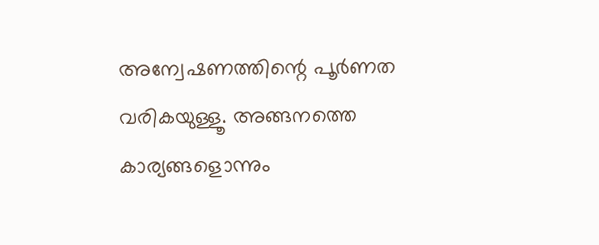അന്വേഷണത്തിന്റെ പൂര്‍ണത വരികയുള്ളൂ. അങ്ങനത്തെ കാര്യങ്ങളൊന്നും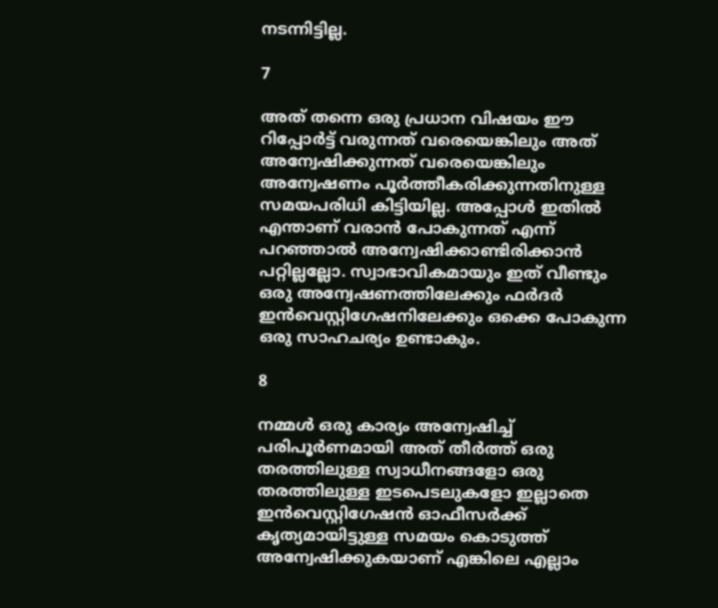നടന്നിട്ടില്ല.

7

അത് തന്നെ ഒരു പ്രധാന വിഷയം ഈ റിപ്പോര്‍ട്ട് വരുന്നത് വരെയെങ്കിലും അത് അന്വേഷിക്കുന്നത് വരെയെങ്കിലും അന്വേഷണം പൂര്‍ത്തീകരിക്കുന്നതിനുള്ള സമയപരിധി കിട്ടിയില്ല. അപ്പോള്‍ ഇതില്‍ എന്താണ് വരാന്‍ പോകുന്നത് എന്ന് പറഞ്ഞാല്‍ അന്വേഷിക്കാണ്ടിരിക്കാന്‍ പറ്റില്ലല്ലോ. സ്വാഭാവികമായും ഇത് വീണ്ടും ഒരു അന്വേഷണത്തിലേക്കും ഫര്‍ദര്‍ ഇന്‍വെസ്റ്റിഗേഷനിലേക്കും ഒക്കെ പോകുന്ന ഒരു സാഹചര്യം ഉണ്ടാകും.

8

നമ്മള്‍ ഒരു കാര്യം അന്വേഷിച്ച് പരിപൂര്‍ണമായി അത് തീര്‍ത്ത് ഒരു തരത്തിലുള്ള സ്വാധീനങ്ങളോ ഒരു തരത്തിലുള്ള ഇടപെടലുകളോ ഇല്ലാതെ ഇന്‍വെസ്റ്റിഗേഷന്‍ ഓഫീസര്‍ക്ക് കൃത്യമായിട്ടുള്ള സമയം കൊടുത്ത് അന്വേഷിക്കുകയാണ് എങ്കിലെ എല്ലാം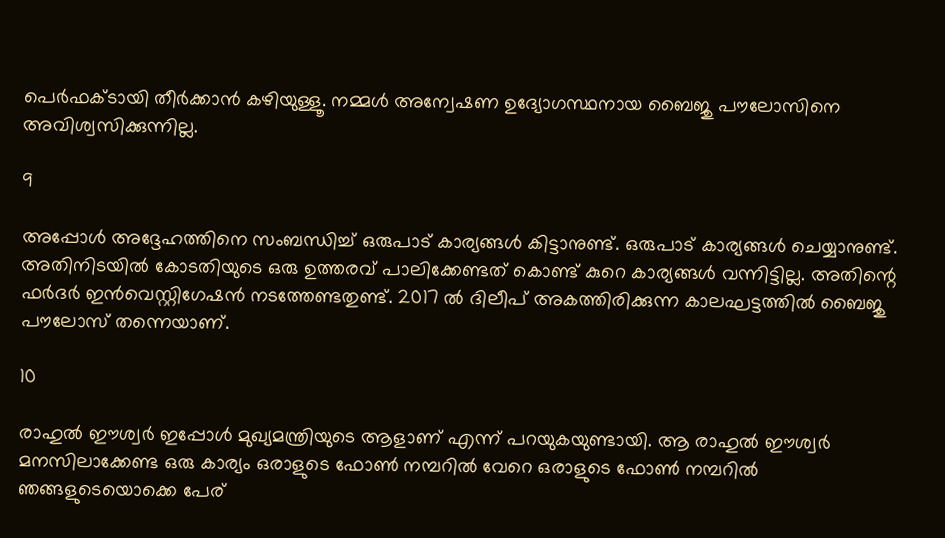പെര്‍ഫക്ടായി തീര്‍ക്കാന്‍ കഴിയുള്ളൂ. നമ്മള്‍ അന്വേഷണ ഉദ്യോഗസ്ഥനായ ബൈജു പൗലോസിനെ അവിശ്വസിക്കുന്നില്ല.

9

അപ്പോള്‍ അദ്ദേഹത്തിനെ സംബന്ധിച്ച് ഒരുപാട് കാര്യങ്ങള്‍ കിട്ടാനുണ്ട്. ഒരുപാട് കാര്യങ്ങള്‍ ചെയ്യാനുണ്ട്. അതിനിടയില്‍ കോടതിയുടെ ഒരു ഉത്തരവ് പാലിക്കേണ്ടത് കൊണ്ട് കുറെ കാര്യങ്ങള്‍ വന്നിട്ടില്ല. അതിന്റെ ഫര്‍ദര്‍ ഇന്‍വെസ്റ്റിഗേഷന്‍ നടത്തേണ്ടതുണ്ട്. 2017 ല്‍ ദിലീപ് അകത്തിരിക്കുന്ന കാലഘട്ടത്തില്‍ ബൈജു പൗലോസ് തന്നെയാണ്.

10

രാഹുല്‍ ഈശ്വര്‍ ഇപ്പോള്‍ മുഖ്യമന്ത്രിയുടെ ആളാണ് എന്ന് പറയുകയുണ്ടായി. ആ രാഹുല്‍ ഈശ്വര്‍ മനസിലാക്കേണ്ട ഒരു കാര്യം ഒരാളുടെ ഫോണ്‍ നമ്പറില്‍ വേറെ ഒരാളുടെ ഫോണ്‍ നമ്പറില്‍ ഞങ്ങളുടെയൊക്കെ പേര്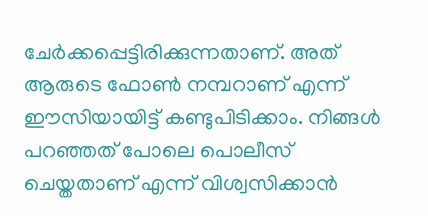ചേര്‍ക്കപ്പെട്ടിരിക്കുന്നതാണ്. അത് ആരുടെ ഫോണ്‍ നമ്പറാണ് എന്ന് ഈസിയായിട്ട് കണ്ടുപിടിക്കാം. നിങ്ങള്‍ പറഞ്ഞത് പോലെ പൊലീസ് ചെയ്തതാണ് എന്ന് വിശ്വസിക്കാന്‍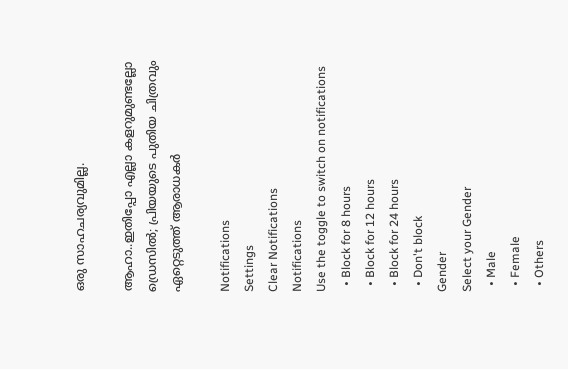ഒരു സാഹചര്യവുമില്ല.

ആഹാ..ഇതിപ്പോ എല്ലാ കളറുമുണ്ടല്ലോ ഡ്രെസില്‍; പ്രിയയുടെ പുതിയ ചിത്രവും ഏറ്റെടുത്ത് ആരാധകര്‍

Notifications
Settings
Clear Notifications
Notifications
Use the toggle to switch on notifications
  • Block for 8 hours
  • Block for 12 hours
  • Block for 24 hours
  • Don't block
Gender
Select your Gender
  • Male
  • Female
  • Others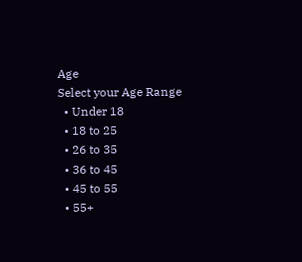Age
Select your Age Range
  • Under 18
  • 18 to 25
  • 26 to 35
  • 36 to 45
  • 45 to 55
  • 55+